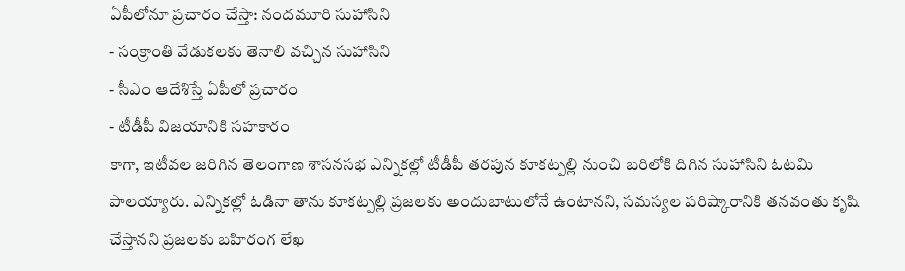ఏపీలోనూ ప్రచారం చేస్తా: నందమూరి సుహాసిని
- సంక్రాంతి వేడుకలకు తెనాలి వచ్చిన సుహాసిని
- సీఎం ఆదేశిస్తే ఏపీలో ప్రచారం
- టీడీపీ విజయానికి సహకారం
కాగా, ఇటీవల జరిగిన తెలంగాణ శాసనసభ ఎన్నికల్లో టీడీపీ తరపున కూకట్పల్లి నుంచి బరిలోకి దిగిన సుహాసిని ఓటమి పాలయ్యారు. ఎన్నికల్లో ఓడినా తాను కూకట్పల్లి ప్రజలకు అందుబాటులోనే ఉంటానని, సమస్యల పరిష్కారానికి తనవంతు కృషి చేస్తానని ప్రజలకు బహిరంగ లేఖ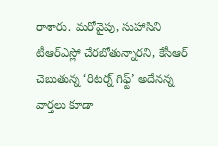రాశారు. మరోవైపు, సుహాసిని టీఆర్ఎస్లో చేరబోతున్నారని, కేసీఆర్ చెబుతున్న ‘రిటర్న్ గిఫ్ట్’ అదేనన్న వార్తలు కూడా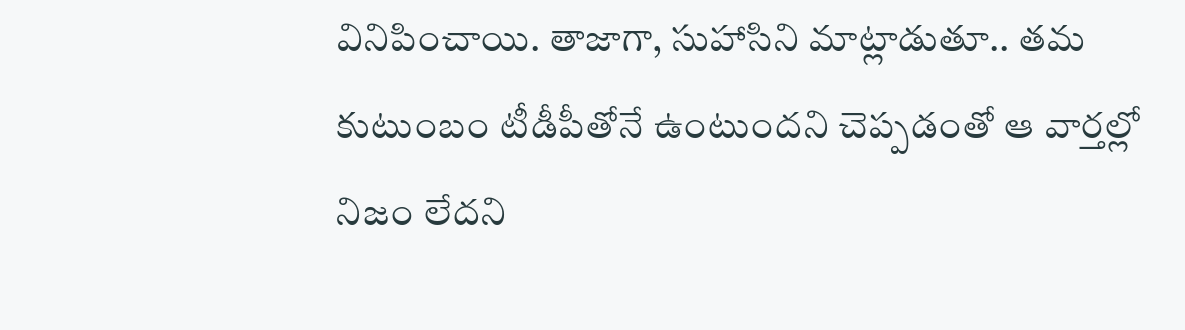వినిపించాయి. తాజాగా, సుహాసిని మాట్లాడుతూ.. తమ కుటుంబం టీడీపీతోనే ఉంటుందని చెప్పడంతో ఆ వార్తల్లో నిజం లేదని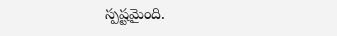స్పష్టమైంది.